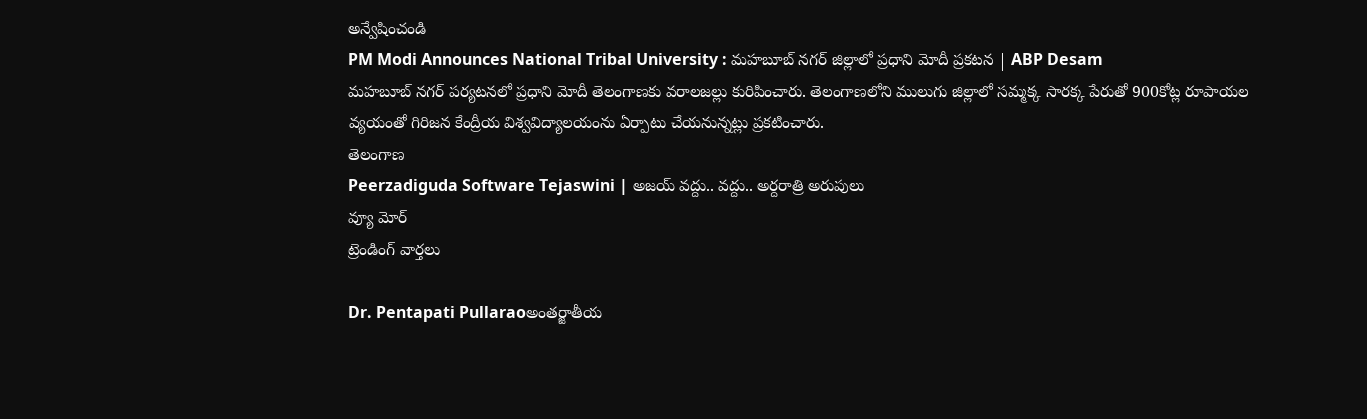అన్వేషించండి
PM Modi Announces National Tribal University : మహబూబ్ నగర్ జిల్లాలో ప్రధాని మోదీ ప్రకటన | ABP Desam
మహబూబ్ నగర్ పర్యటనలో ప్రధాని మోదీ తెలంగాణకు వరాలజల్లు కురిపించారు. తెలంగాణలోని ములుగు జిల్లాలో సమ్మక్క సారక్క పేరుతో 900కోట్ల రూపాయల వ్యయంతో గిరిజన కేంద్రీయ విశ్వవిద్యాలయంను ఏర్పాటు చేయనున్నట్లు ప్రకటించారు.
తెలంగాణ
Peerzadiguda Software Tejaswini | అజయ్ వద్దు.. వద్దు.. అర్దరాత్రి అరుపులు
వ్యూ మోర్
ట్రెండింగ్ వార్తలు

Dr. Pentapati Pullaraoఅంతర్జాతీయ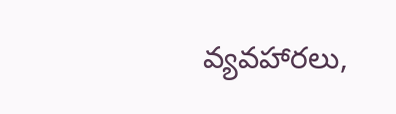వ్యవహారలు,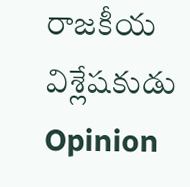రాజకీయ విశ్లేషకుడు
Opinion